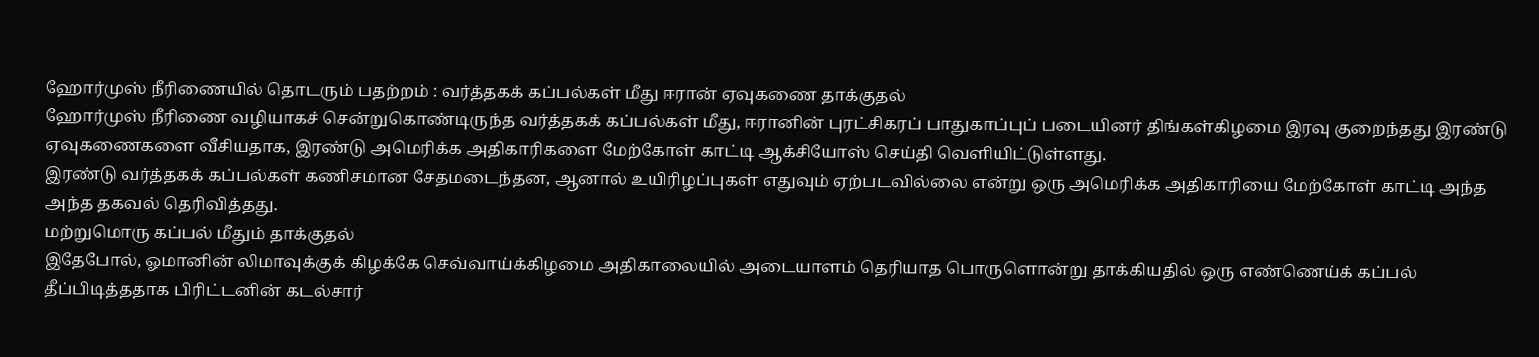ஹோர்முஸ் நீரிணையில் தொடரும் பதற்றம் : வர்த்தகக் கப்பல்கள் மீது ஈரான் ஏவுகணை தாக்குதல்
ஹோர்முஸ் நீரிணை வழியாகச் சென்றுகொண்டிருந்த வர்த்தகக் கப்பல்கள் மீது, ஈரானின் புரட்சிகரப் பாதுகாப்புப் படையினர் திங்கள்கிழமை இரவு குறைந்தது இரண்டு ஏவுகணைகளை வீசியதாக, இரண்டு அமெரிக்க அதிகாரிகளை மேற்கோள் காட்டி ஆக்சியோஸ் செய்தி வெளியிட்டுள்ளது.
இரண்டு வர்த்தகக் கப்பல்கள் கணிசமான சேதமடைந்தன, ஆனால் உயிரிழப்புகள் எதுவும் ஏற்படவில்லை என்று ஒரு அமெரிக்க அதிகாரியை மேற்கோள் காட்டி அந்த அந்த தகவல் தெரிவித்தது.
மற்றுமொரு கப்பல் மீதும் தாக்குதல்
இதேபோல், ஓமானின் லிமாவுக்குக் கிழக்கே செவ்வாய்க்கிழமை அதிகாலையில் அடையாளம் தெரியாத பொருளொன்று தாக்கியதில் ஒரு எண்ணெய்க் கப்பல் தீப்பிடித்ததாக பிரிட்டனின் கடல்சார்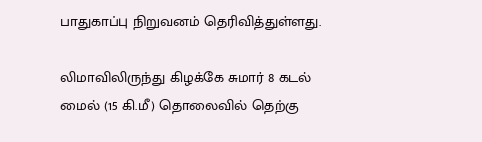பாதுகாப்பு நிறுவனம் தெரிவித்துள்ளது.

லிமாவிலிருந்து கிழக்கே சுமார் 8 கடல் மைல் (15 கி.மீ) தொலைவில் தெற்கு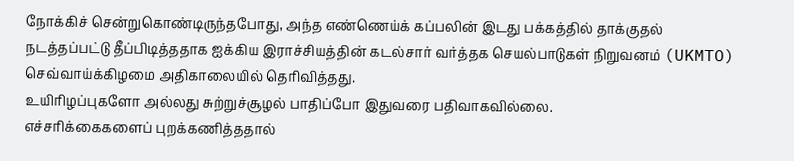நோக்கிச் சென்றுகொண்டிருந்தபோது, அந்த எண்ணெய்க் கப்பலின் இடது பக்கத்தில் தாக்குதல் நடத்தப்பட்டு தீப்பிடித்ததாக ஐக்கிய இராச்சியத்தின் கடல்சார் வர்த்தக செயல்பாடுகள் நிறுவனம் (UKMTO) செவ்வாய்க்கிழமை அதிகாலையில் தெரிவித்தது.
உயிரிழப்புகளோ அல்லது சுற்றுச்சூழல் பாதிப்போ இதுவரை பதிவாகவில்லை.
எச்சரிக்கைகளைப் புறக்கணித்ததால்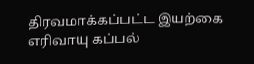திரவமாக்கப்பட்ட இயற்கை எரிவாயு கப்பல்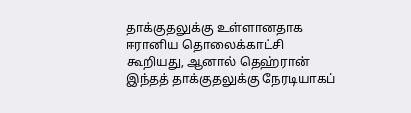தாக்குதலுக்கு உள்ளானதாக ஈரானிய தொலைக்காட்சி கூறியது, ஆனால் தெஹ்ரான் இந்தத் தாக்குதலுக்கு நேரடியாகப்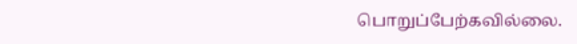பொறுப்பேற்கவில்லை.